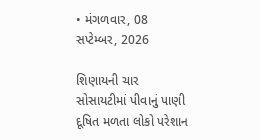• મંગળવાર, 08 સપ્ટેમ્બર, 2026

શિણાયની ચાર સોસાયટીમાં પીવાનું પાણી દૂષિત મળતા લોકો પરેશાન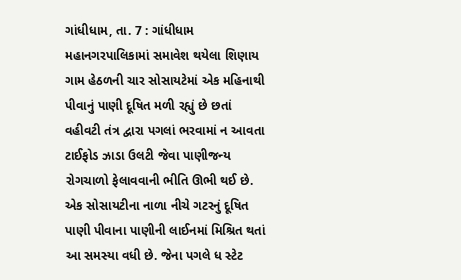ગાંધીધામ, તા. 7 : ગાંધીધામ મહાનગરપાલિકામાં સમાવેશ થયેલા શિણાય ગામ હેઠળની ચાર સોસાયટેમાં એક મહિનાથી પીવાનું પાણી દૂષિત મળી રહ્યું છે છતાં વહીવટી તંત્ર દ્વારા પગલાં ભરવામાં ન આવતા ટાઈફોડ ઝાડા ઉલટી જેવા પાણીજન્ય રોગચાળો ફેલાવવાની ભીતિ ઊભી થઈ છે. એક સોસાયટીના નાળા નીચે ગટરનું દૂષિત પાણી પીવાના પાણીની લાઈનમાં મિશ્રિત થતાં આ સમસ્યા વધી છે. જેના પગલે ધ સ્ટેટ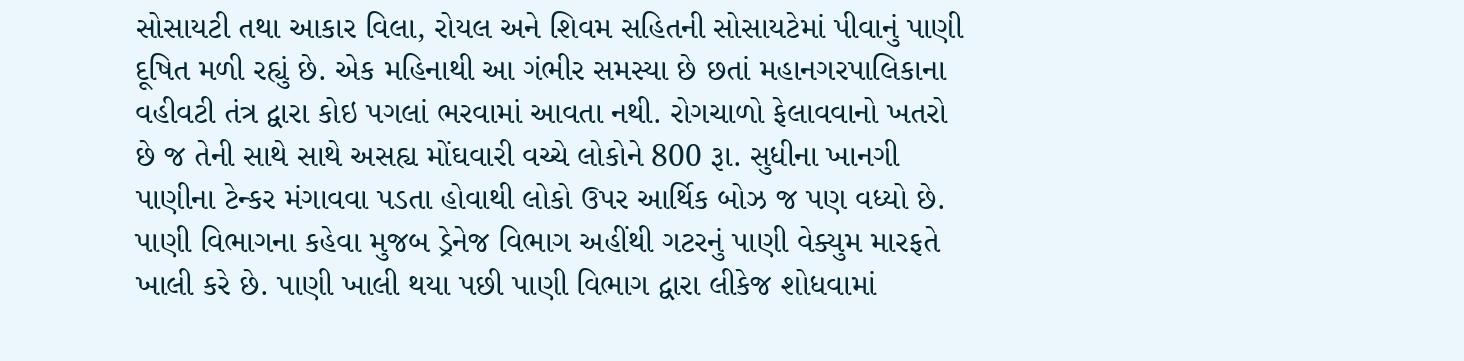સોસાયટી તથા આકાર વિલા, રોયલ અને શિવમ સહિતની સોસાયટેમાં પીવાનું પાણી દૂષિત મળી રહ્યું છે. એક મહિનાથી આ ગંભીર સમસ્યા છે છતાં મહાનગરપાલિકાના વહીવટી તંત્ર દ્વારા કોઇ પગલાં ભરવામાં આવતા નથી. રોગચાળો ફેલાવવાનો ખતરો છે જ તેની સાથે સાથે અસહ્ય મોંઘવારી વચ્ચે લોકોને 800 રૂા. સુધીના ખાનગી પાણીના ટેન્કર મંગાવવા પડતા હોવાથી લોકો ઉપર આર્થિક બોઝ જ પણ વધ્યો છે. પાણી વિભાગના કહેવા મુજબ ડ્રેનેજ વિભાગ અહીંથી ગટરનું પાણી વેક્યુમ મારફતે ખાલી કરે છે. પાણી ખાલી થયા પછી પાણી વિભાગ દ્વારા લીકેજ શોધવામાં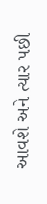આવશે અને ત્યાર પછી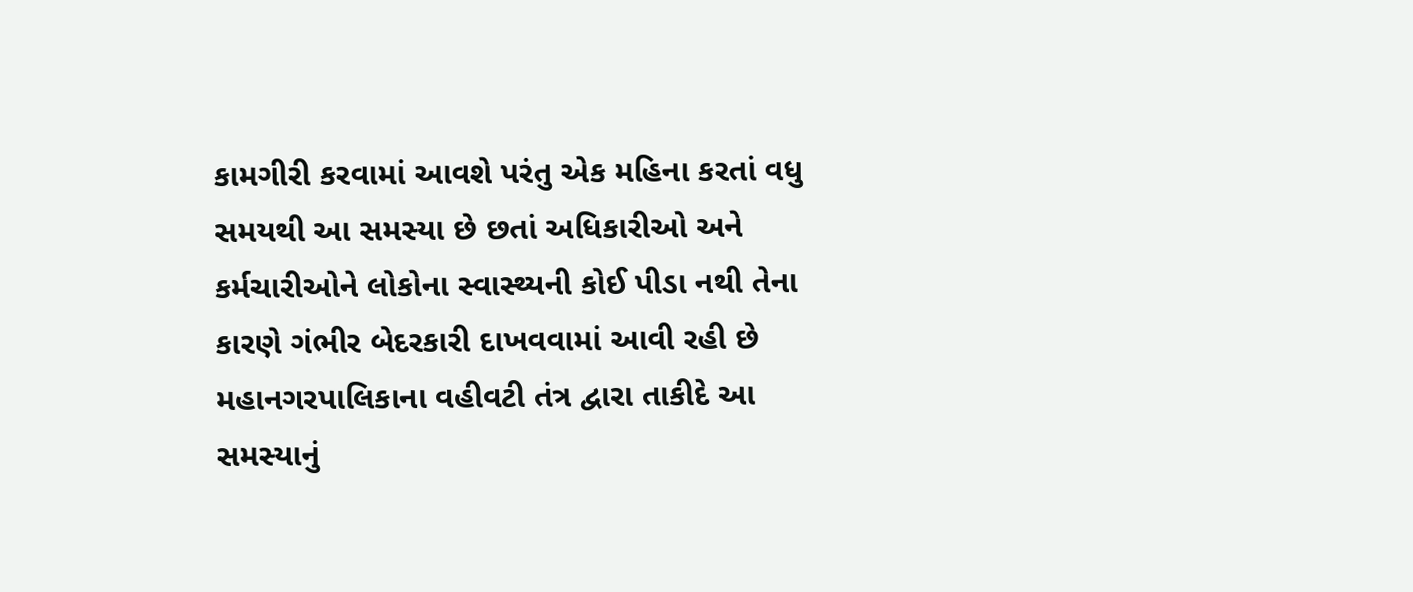કામગીરી કરવામાં આવશે પરંતુ એક મહિના કરતાં વધુ સમયથી આ સમસ્યા છે છતાં અધિકારીઓ અને કર્મચારીઓને લોકોના સ્વાસ્થ્યની કોઈ પીડા નથી તેના કારણે ગંભીર બેદરકારી દાખવવામાં આવી રહી છે  મહાનગરપાલિકાના વહીવટી તંત્ર દ્વારા તાકીદે આ સમસ્યાનું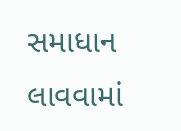સમાધાન લાવવામાં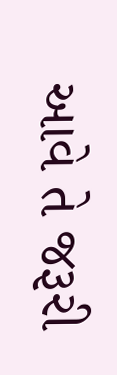આવે તે જરૂરી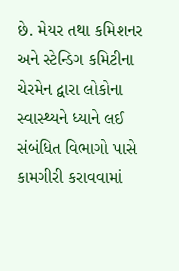છે. મેયર તથા કમિશનર અને સ્ટેન્ડિગ કમિટીના ચેરમેન દ્વારા લોકોના સ્વાસ્થ્યને ધ્યાને લઈ સંબંધિત વિભાગો પાસે કામગીરી કરાવવામાં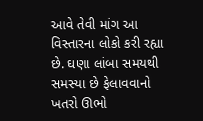આવે તેવી માંગ આ વિસ્તારના લોકો કરી રહ્યા છે. ઘણા લાંબા સમયથી સમસ્યા છે ફેલાવવાનો ખતરો ઊભો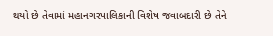થયો છે તેવામાં મહાનગરપાલિકાની વિશેષ જવાબદારી છે તેને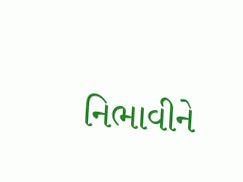નિભાવીને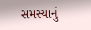સમસ્યાનું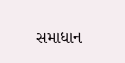સમાધાન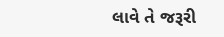લાવે તે જરૂરી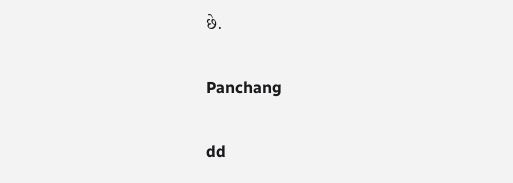છે.

Panchang

dd